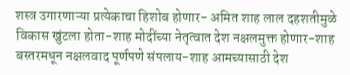शस्त्र उगारणाऱ्या प्रत्येकाचा हिशोब होणार- अमित शाह लाल दहशतीमुळे विकास खुंटला होता-शाह मोदींच्या नेतृत्वात देश नक्षलमुक्त होणार-शाह बस्तरमधून नक्षलवाद पूर्णपणे संपलाय-शाह आमच्यासाठी देश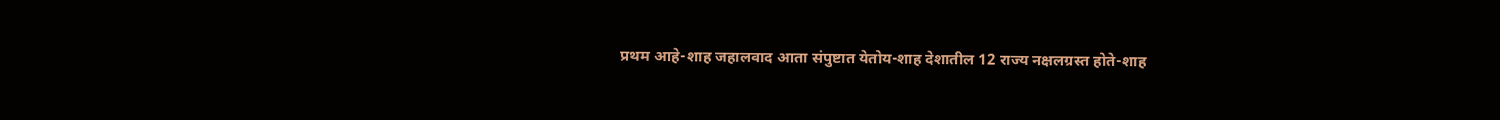प्रथम आहे-शाह जहालवाद आता संपुष्टात येतोय-शाह देशातील 12 राज्य नक्षलग्रस्त होते-शाह